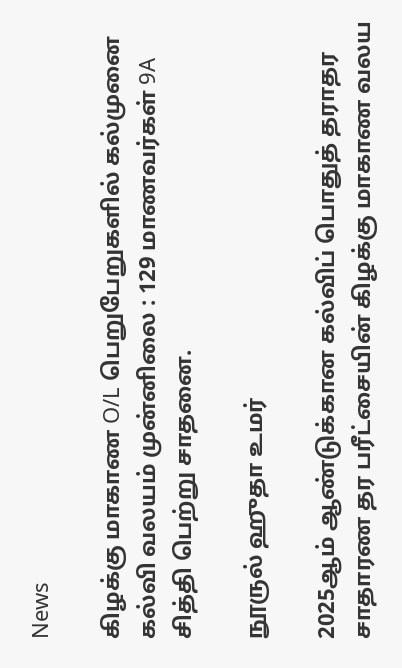News

கிழக்கு மாகாண O/L பெறுபேறுகளில் கல்முனை கல்வி வலயம் முன்னிலை : 129 மாணவர்கள் 9A சித்தி பெற்று சாதனை.

நூருல் ஹுதா உமர்

2025ஆம் ஆண்டுக்கான கல்விப் பொதுத் தராதர சாதாரண தர பரீட்சையின் கிழக்கு மாகாண வலய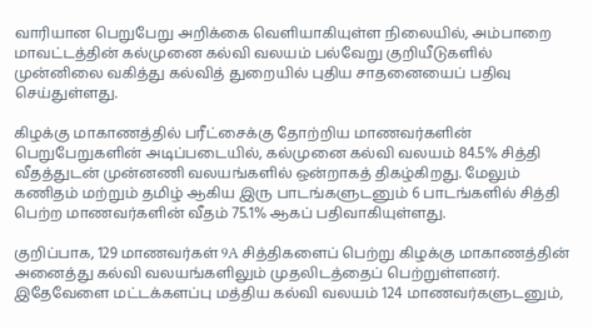வாரியான பெறுபேறு அறிக்கை வெளியாகியுள்ள நிலையில், அம்பாறை மாவட்டத்தின் கல்முனை கல்வி வலயம் பல்வேறு குறியீடுகளில் முன்னிலை வகித்து கல்வித் துறையில் புதிய சாதனையைப் பதிவு செய்துள்ளது.

கிழக்கு மாகாணத்தில் பரீட்சைக்கு தோற்றிய மாணவர்களின் பெறுபேறுகளின் அடிப்படையில், கல்முனை கல்வி வலயம் 84.5% சித்தி வீதத்துடன் முன்னணி வலயங்களில் ஒன்றாகத் திகழ்கிறது. மேலும் கணிதம் மற்றும் தமிழ் ஆகிய இரு பாடங்களுடனும் 6 பாடங்களில் சித்தி பெற்ற மாணவர்களின் வீதம் 75.1% ஆகப் பதிவாகியுள்ளது.

குறிப்பாக, 129 மாணவர்கள் 9A சித்திகளைப் பெற்று கிழக்கு மாகாணத்தின் அனைத்து கல்வி வலயங்களிலும் முதலிடத்தைப் பெற்றுள்ளனர். இதேவேளை மட்டக்களப்பு மத்திய கல்வி வலயம் 124 மாணவர்களுடனும்,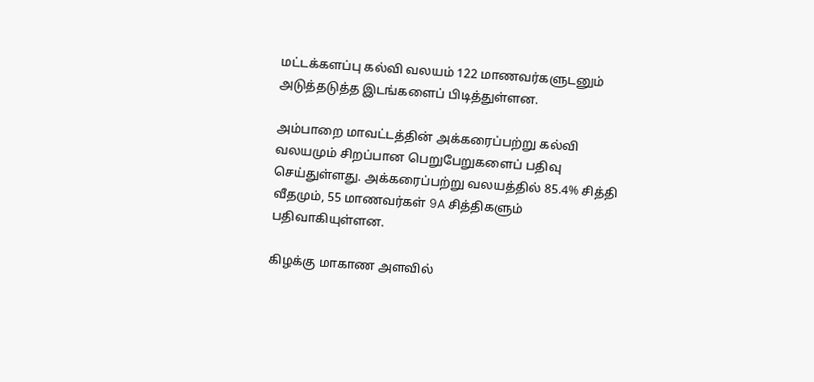மட்டக்களப்பு கல்வி வலயம் 122 மாணவர்களுடனும் அடுத்தடுத்த இடங்களைப் பிடித்துள்ளன.

அம்பாறை மாவட்டத்தின் அக்கரைப்பற்று கல்வி வலயமும் சிறப்பான பெறுபேறுகளைப் பதிவு செய்துள்ளது. அக்கரைப்பற்று வலயத்தில் 85.4% சித்தி வீதமும், 55 மாணவர்கள் 9A சித்திகளும் பதிவாகியுள்ளன.

கிழக்கு மாகாண அளவில்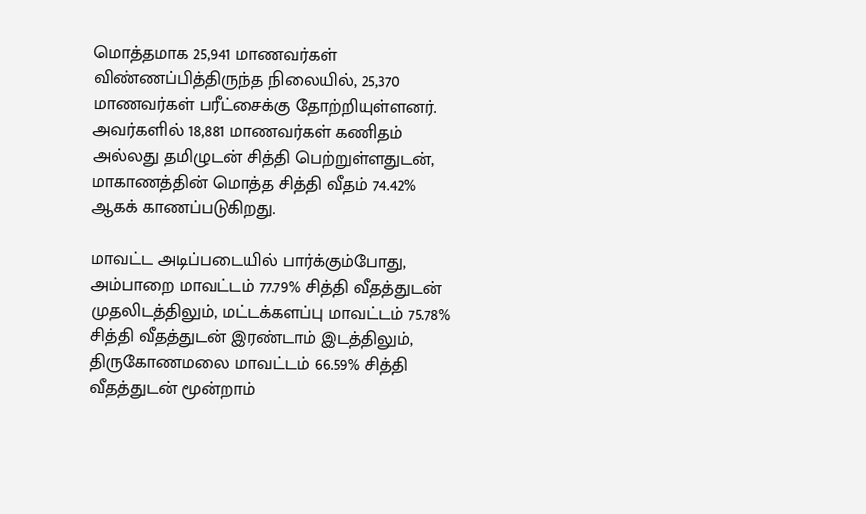மொத்தமாக 25,941 மாணவர்கள் விண்ணப்பித்திருந்த நிலையில், 25,370 மாணவர்கள் பரீட்சைக்கு தோற்றியுள்ளனர். அவர்களில் 18,881 மாணவர்கள் கணிதம் அல்லது தமிழுடன் சித்தி பெற்றுள்ளதுடன், மாகாணத்தின் மொத்த சித்தி வீதம் 74.42% ஆகக் காணப்படுகிறது.

மாவட்ட அடிப்படையில் பார்க்கும்போது, அம்பாறை மாவட்டம் 77.79% சித்தி வீதத்துடன் முதலிடத்திலும், மட்டக்களப்பு மாவட்டம் 75.78% சித்தி வீதத்துடன் இரண்டாம் இடத்திலும், திருகோணமலை மாவட்டம் 66.59% சித்தி வீதத்துடன் மூன்றாம்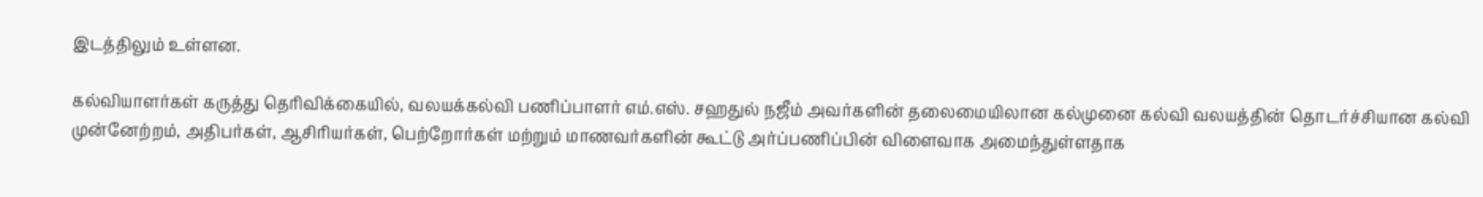இடத்திலும் உள்ளன.

கல்வியாளர்கள் கருத்து தெரிவிக்கையில், வலயக்கல்வி பணிப்பாளர் எம்.எஸ். சஹதுல் நஜீம் அவர்களின் தலைமையிலான கல்முனை கல்வி வலயத்தின் தொடர்ச்சியான கல்வி முன்னேற்றம், அதிபர்கள், ஆசிரியர்கள், பெற்றோர்கள் மற்றும் மாணவர்களின் கூட்டு அர்ப்பணிப்பின் விளைவாக அமைந்துள்ளதாக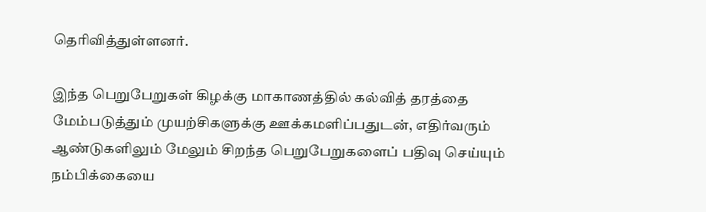தெரிவித்துள்ளனர்.

இந்த பெறுபேறுகள் கிழக்கு மாகாணத்தில் கல்வித் தரத்தை மேம்படுத்தும் முயற்சிகளுக்கு ஊக்கமளிப்பதுடன், எதிர்வரும் ஆண்டுகளிலும் மேலும் சிறந்த பெறுபேறுகளைப் பதிவு செய்யும் நம்பிக்கையை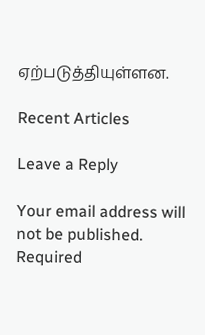ஏற்படுத்தியுள்ளன.

Recent Articles

Leave a Reply

Your email address will not be published. Required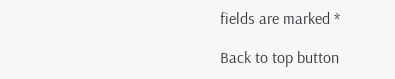fields are marked *

Back to top button